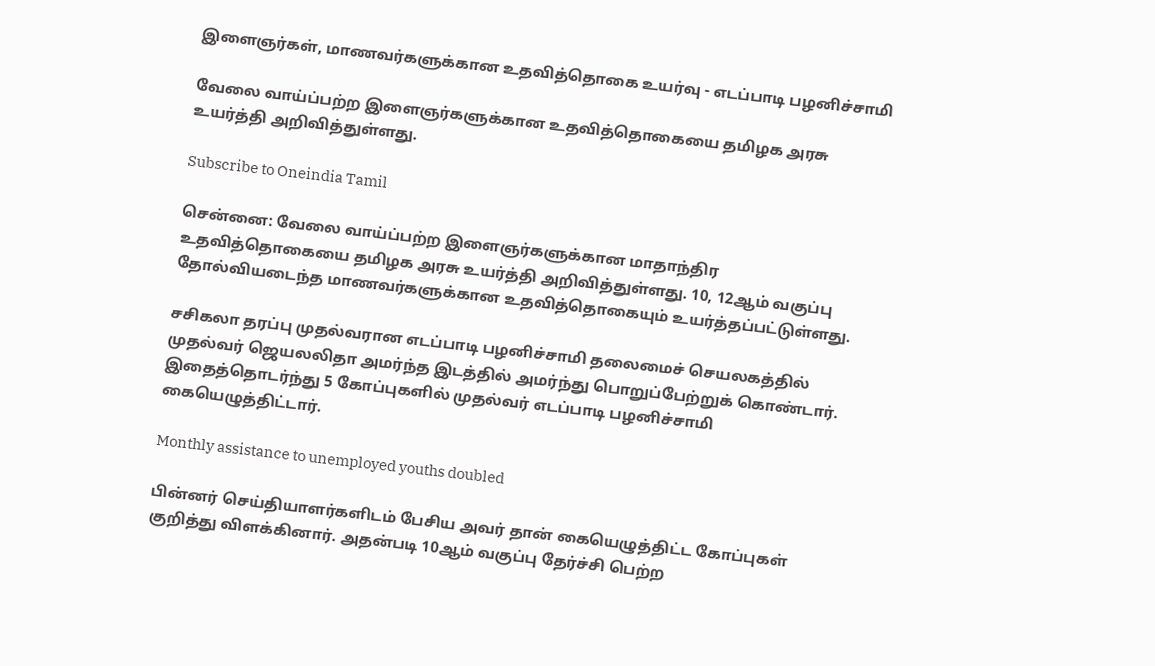இளைஞர்கள், மாணவர்களுக்கான உதவித்தொகை உயர்வு - எடப்பாடி பழனிச்சாமி

வேலை வாய்ப்பற்ற இளைஞர்களுக்கான உதவித்தொகையை தமிழக அரசு உயர்த்தி அறிவித்துள்ளது.

Subscribe to Oneindia Tamil

சென்னை: வேலை வாய்ப்பற்ற இளைஞர்களுக்கான மாதாந்திர உதவித்தொகையை தமிழக அரசு உயர்த்தி அறிவித்துள்ளது. 10, 12ஆம் வகுப்பு தோல்வியடைந்த மாணவர்களுக்கான உதவித்தொகையும் உயர்த்தப்பட்டுள்ளது.

சசிகலா தரப்பு முதல்வரான எடப்பாடி பழனிச்சாமி தலைமைச் செயலகத்தில் முதல்வர் ஜெயலலிதா அமர்ந்த இடத்தில் அமர்ந்து பொறுப்பேற்றுக் கொண்டார். இதைத்தொடர்ந்து 5 கோப்புகளில் முதல்வர் எடப்பாடி பழனிச்சாமி கையெழுத்திட்டார்.

Monthly assistance to unemployed youths doubled

பின்னர் செய்தியாளர்களிடம் பேசிய அவர் தான் கையெழுத்திட்ட கோப்புகள் குறித்து விளக்கினார். அதன்படி 10ஆம் வகுப்பு தேர்ச்சி பெற்ற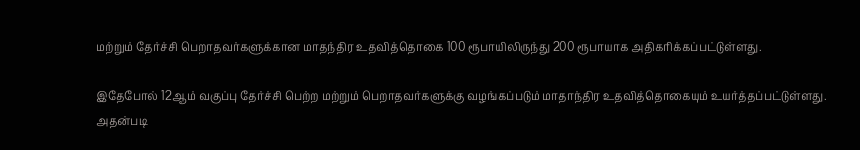மற்றும் தேர்ச்சி பெறாதவர்களுக்கான மாதந்திர உதவித்தொகை 100 ரூபாயிலிருந்து 200 ரூபாயாக அதிகரிக்கப்பட்டுள்ளது.

இதேபோல் 12ஆம் வகுப்பு தேர்ச்சி பெற்ற மற்றும் பெறாதவர்களுக்கு வழங்கப்படும் மாதாந்திர உதவித்தொகையும் உயர்த்தப்பட்டுள்ளது. அதன்படி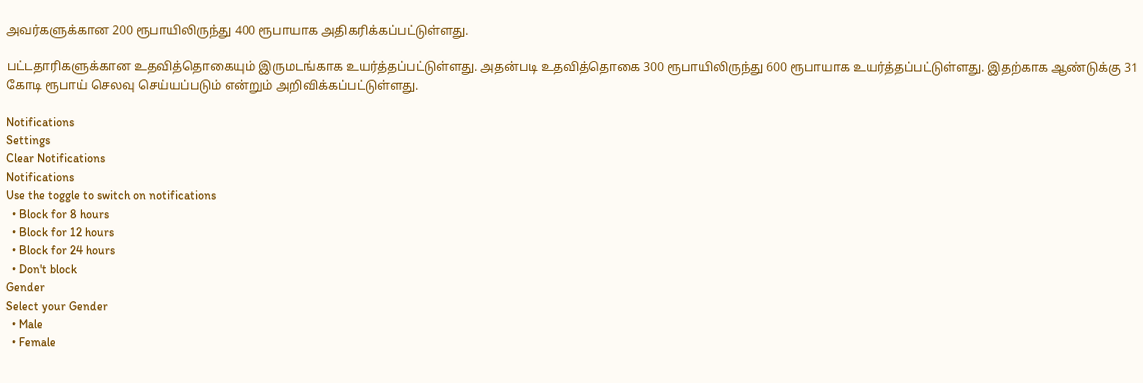அவர்களுக்கான 200 ரூபாயிலிருந்து 400 ரூபாயாக அதிகரிக்கப்பட்டுள்ளது.

பட்டதாரிகளுக்கான உதவித்தொகையும் இருமடங்காக உயர்த்தப்பட்டுள்ளது. அதன்படி உதவித்தொகை 300 ரூபாயிலிருந்து 600 ரூபாயாக உயர்த்தப்பட்டுள்ளது. இதற்காக ஆண்டுக்கு 31 கோடி ரூபாய் செலவு செய்யப்படும் என்றும் அறிவிக்கப்பட்டுள்ளது.

Notifications
Settings
Clear Notifications
Notifications
Use the toggle to switch on notifications
  • Block for 8 hours
  • Block for 12 hours
  • Block for 24 hours
  • Don't block
Gender
Select your Gender
  • Male
  • Female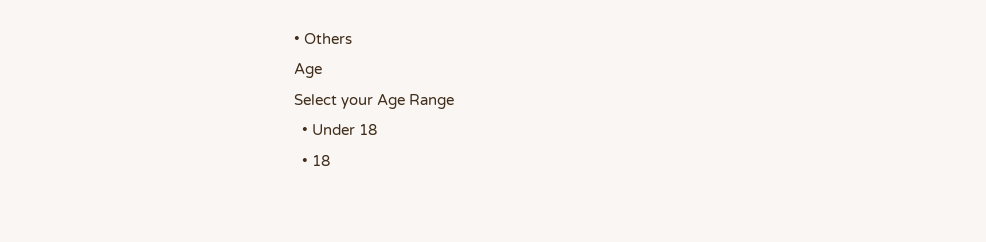• Others
Age
Select your Age Range
  • Under 18
  • 18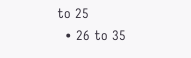to 25
  • 26 to 35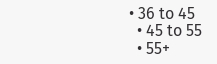• 36 to 45
  • 45 to 55
  • 55+